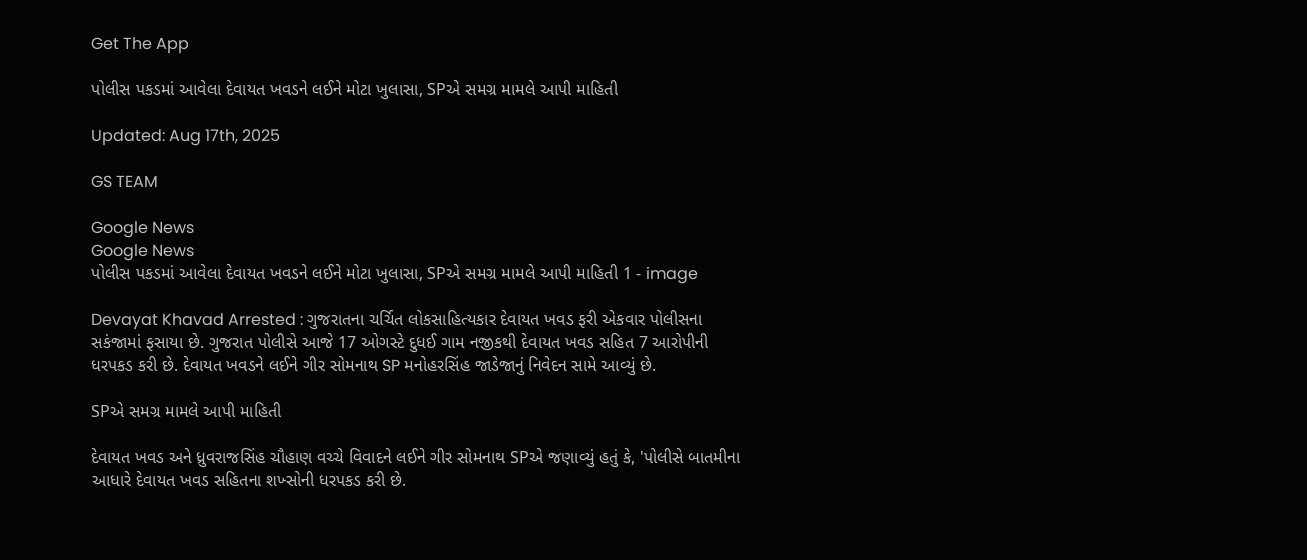Get The App

પોલીસ પકડમાં આવેલા દેવાયત ખવડને લઈને મોટા ખુલાસા, SPએ સમગ્ર મામલે આપી માહિતી

Updated: Aug 17th, 2025

GS TEAM

Google News
Google News
પોલીસ પકડમાં આવેલા દેવાયત ખવડને લઈને મોટા ખુલાસા, SPએ સમગ્ર મામલે આપી માહિતી 1 - image

Devayat Khavad Arrested : ગુજરાતના ચર્ચિત લોકસાહિત્યકાર દેવાયત ખવડ ફરી એકવાર પોલીસના સકંજામાં ફસાયા છે. ગુજરાત પોલીસે આજે 17 ઓગસ્ટે દુધઈ ગામ નજીકથી દેવાયત ખવડ સહિત 7 આરોપીની ધરપકડ કરી છે. દેવાયત ખવડને લઈને ગીર સોમનાથ SP મનોહરસિંહ જાડેજાનું નિવેદન સામે આવ્યું છે.

SPએ સમગ્ર મામલે આપી માહિતી

દેવાયત ખવડ અને ધ્રુવરાજસિંહ ચૌહાણ વચ્ચે વિવાદને લઈને ગીર સોમનાથ SPએ જણાવ્યું હતું કે, 'પોલીસે બાતમીના આધારે દેવાયત ખવડ સહિતના શખ્સોની ધરપકડ કરી છે.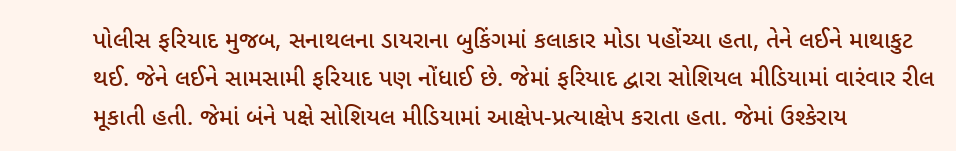પોલીસ ફરિયાદ મુજબ, સનાથલના ડાયરાના બુકિંગમાં કલાકાર મોડા પહોંચ્યા હતા, તેને લઈને માથાકુટ થઈ. જેને લઈને સામસામી ફરિયાદ પણ નોંધાઈ છે. જેમાં ફરિયાદ દ્વારા સોશિયલ મીડિયામાં વારંવાર રીલ મૂકાતી હતી. જેમાં બંને પક્ષે સોશિયલ મીડિયામાં આક્ષેપ-પ્રત્યાક્ષેપ કરાતા હતા. જેમાં ઉશ્કેરાય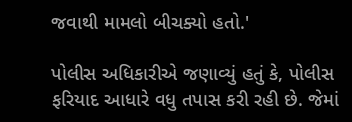જવાથી મામલો બીચક્યો હતો.'

પોલીસ અધિકારીએ જણાવ્યું હતું કે, પોલીસ ફરિયાદ આધારે વધુ તપાસ કરી રહી છે. જેમાં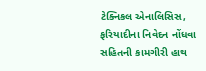ટેક્નિકલ એનાલિસિસ, ફરિયાદીના નિવેદન નોંધવા સહિતની કામગીરી હાથ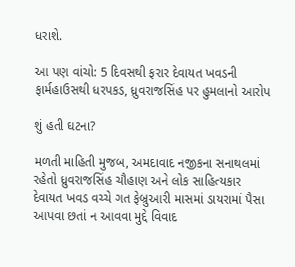ધરાશે.

આ પણ વાંચો: 5 દિવસથી ફરાર દેવાયત ખવડની ફાર્મહાઉસથી ધરપકડ, ધ્રુવરાજસિંહ પર હુમલાનો આરોપ

શું હતી ઘટના?

મળતી માહિતી મુજબ, અમદાવાદ નજીકના સનાથલમાં રહેતો ધ્રુવરાજસિંહ ચૌહાણ અને લોક સાહિત્યકાર દેવાયત ખવડ વચ્ચે ગત ફેબ્રુઆરી માસમાં ડાયરામાં પૈસા આપવા છતાં ન આવવા મુદ્દે વિવાદ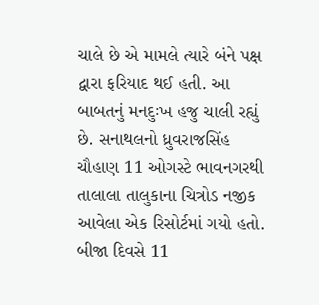ચાલે છે એ મામલે ત્યારે બંને પક્ષ દ્વારા ફરિયાદ થઈ હતી. આ બાબતનું મનદુઃખ હજુ ચાલી રહ્યું છે. સનાથલનો ધ્રુવરાજસિંહ ચૌહાણ 11 ઓગસ્ટે ભાવનગરથી તાલાલા તાલુકાના ચિત્રોડ નજીક આવેલા એક રિસોર્ટમાં ગયો હતો. બીજા દિવસે 11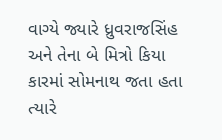વાગ્યે જ્યારે ધ્રુવરાજસિંહ અને તેના બે મિત્રો કિયા કારમાં સોમનાથ જતા હતા ત્યારે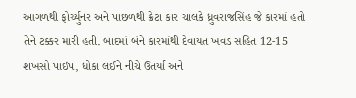આગળથી ફોર્ચ્યુનર અને પાછળથી ક્રેટા કાર ચાલકે ધ્રુવરાજસિંહ જે કારમાં હતો તેને ટક્કર મારી હતી. બાદમાં બંને કારમાંથી દેવાયત ખવડ સહિત 12-15 શખસો પાઇપ, ધોકા લઈને નીચે ઉતર્યા અને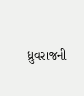ધ્રુવરાજની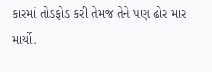કારમાં તોડફોડ કરી તેમજ તેને પણ ઢોર માર માર્યો.